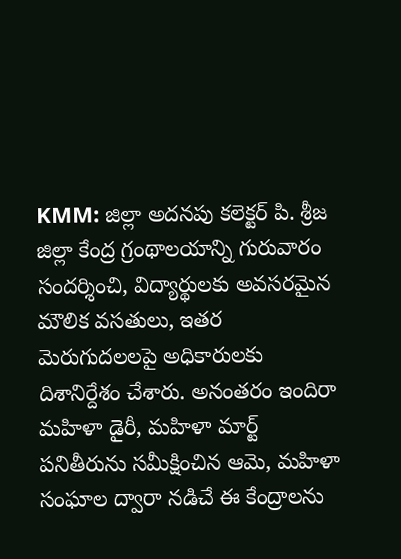KMM: జిల్లా అదనపు కలెక్టర్ పి. శ్రీజ జిల్లా కేంద్ర గ్రంథాలయాన్ని గురువారం సందర్శించి, విద్యార్థులకు అవసరమైన మౌలిక వసతులు, ఇతర మెరుగుదలలపై అధికారులకు దిశానిర్దేశం చేశారు. అనంతరం ఇందిరా మహిళా డైరీ, మహిళా మార్ట్ పనితీరును సమీక్షించిన ఆమె, మహిళా సంఘాల ద్వారా నడిచే ఈ కేంద్రాలను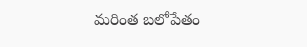మరింత బలోపేతం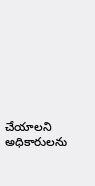చేయాలని అధికారులను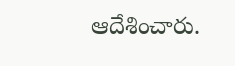ఆదేశించారు.